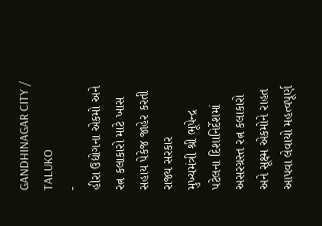GANDHINAGAR CITY / TALUKO
-
હીરા ઉદ્યોગના એકમો અને રત્ન કલાકારો માટે ખાસ સહાય પેકેજ જાહેર કરતી રાજ્ય સરકાર
મુખ્યમંત્રી શ્રી ભૂપેન્દ્ર પટેલના દિશાનિર્દેશમાં અસરગ્રસ્ત રત્ન કલાકારો અને સૂક્ષ્મ એકમોને રાહત આપવા લેવાયો મહત્વપૂર્ણ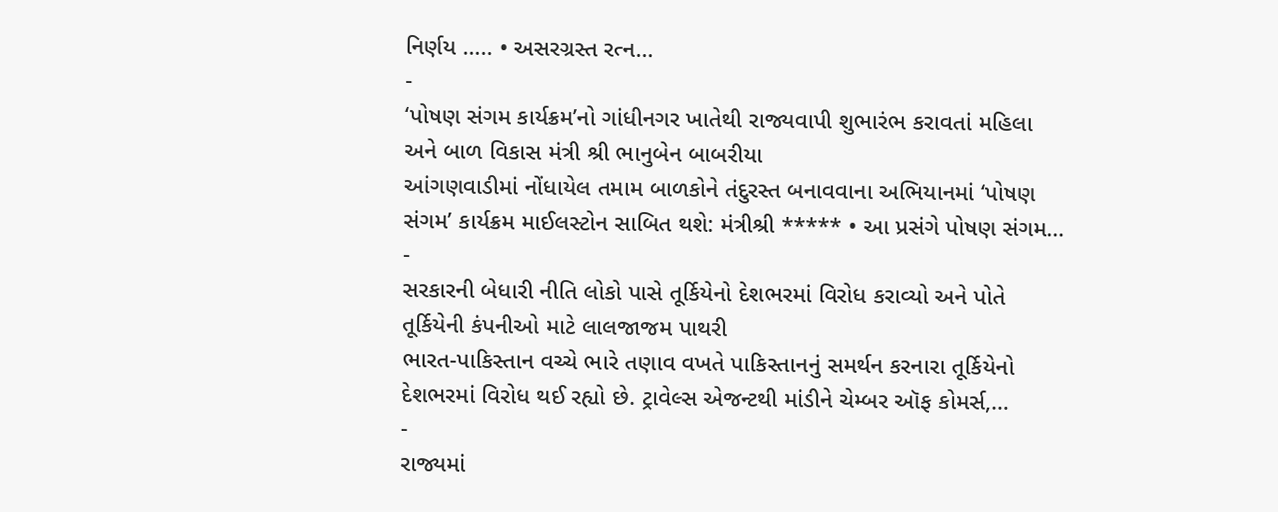નિર્ણય ….. • અસરગ્રસ્ત રત્ન…
-
‘પોષણ સંગમ કાર્યક્રમ’નો ગાંધીનગર ખાતેથી રાજ્યવાપી શુભારંભ કરાવતાં મહિલા અને બાળ વિકાસ મંત્રી શ્રી ભાનુબેન બાબરીયા
આંગણવાડીમાં નોંધાયેલ તમામ બાળકોને તંદુરસ્ત બનાવવાના અભિયાનમાં ‘પોષણ સંગમ’ કાર્યક્રમ માઈલસ્ટોન સાબિત થશે: મંત્રીશ્રી ***** • આ પ્રસંગે પોષણ સંગમ…
-
સરકારની બેધારી નીતિ લોકો પાસે તૂર્કિયેનો દેશભરમાં વિરોધ કરાવ્યો અને પોતે તૂર્કિયેની કંપનીઓ માટે લાલજાજમ પાથરી
ભારત-પાકિસ્તાન વચ્ચે ભારે તણાવ વખતે પાકિસ્તાનનું સમર્થન કરનારા તૂર્કિયેનો દેશભરમાં વિરોધ થઈ રહ્યો છે. ટ્રાવેલ્સ એજન્ટથી માંડીને ચેમ્બર ઑફ કોમર્સ,…
-
રાજ્યમાં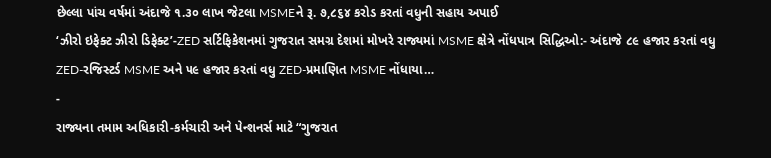છેલ્લા પાંચ વર્ષમાં અંદાજે ૧.૩૦ લાખ જેટલા MSMEને રૂ. ૭,૮૬૪ કરોડ કરતાં વધુની સહાય અપાઈ
‘ઝીરો ઇફેક્ટ ઝીરો ડિફેક્ટ’-ZED સર્ટિફિકેશનમાં ગુજરાત સમગ્ર દેશમાં મોખરે રાજ્યમાં MSME ક્ષેત્રે નોંધપાત્ર સિદ્ધિઓ:- અંદાજે ૮૯ હજાર કરતાં વધુ ZED-રજિસ્ટર્ડ MSME અને ૫૯ હજાર કરતાં વધુ ZED-પ્રમાણિત MSME નોંધાયા…
-
રાજ્યના તમામ અધિકારી-કર્મચારી અને પેન્શનર્સ માટે “ગુજરાત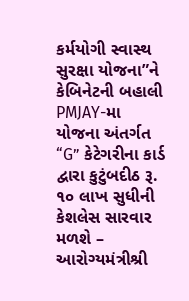કર્મયોગી સ્વાસ્થ સુરક્ષા યોજના”ને કેબિનેટની બહાલી
PMJAY-મા યોજના અંતર્ગત “G” કેટેગરીના કાર્ડ દ્વારા કુટુંબદીઠ રૂ. ૧૦ લાખ સુધીની કેશલેસ સારવાર મળશે – આરોગ્યમંત્રીશ્રી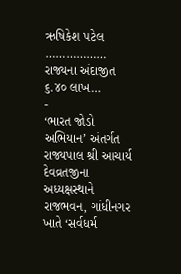ઋષિકેશ પટેલ ……………… રાજ્યના અંદાજીત ૬.૪૦ લાખ…
-
‘ભારત જોડો અભિયાન’ અંતર્ગત રાજ્યપાલ શ્રી આચાર્ય દેવવ્રતજીના અધ્યક્ષસ્થાને રાજભવન, ગાંધીનગર ખાતે ‘સર્વધર્મ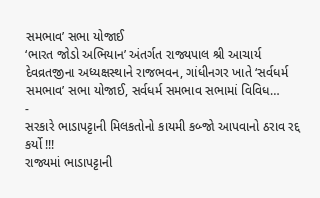સમભાવ’ સભા યોજાઈ
‘ભારત જોડો અભિયાન’ અંતર્ગત રાજ્યપાલ શ્રી આચાર્ય દેવવ્રતજીના અધ્યક્ષસ્થાને રાજભવન, ગાંધીનગર ખાતે ‘સર્વધર્મ સમભાવ’ સભા યોજાઈ, સર્વધર્મ સમભાવ સભામાં વિવિધ…
-
સરકારે ભાડાપટ્ટાની મિલકતોનો કાયમી કબ્જો આપવાનો ઠરાવ રદ્દ કર્યો !!!
રાજ્યમાં ભાડાપટ્ટાની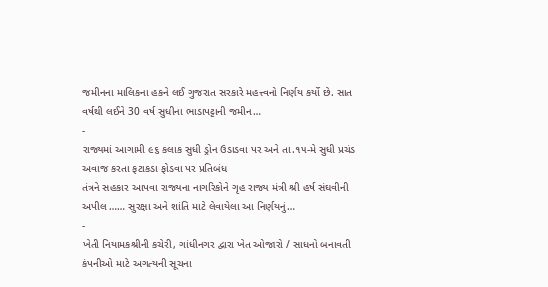જમીનના માલિકના હકને લઈ ગુજરાત સરકારે મહત્ત્વનો નિર્ણય કર્યો છે. સાત વર્ષથી લઈને 30 વર્ષ સુધીના ભાડાપટ્ટાની જમીન…
-
રાજ્યમાં આગામી ૯૬ કલાક સુધી ડ્રોન ઉડાડવા પર અને તા.૧૫-મે સુધી પ્રચંડ અવાજ કરતા ફટાકડા ફોડવા પર પ્રતિબંધ
તંત્રને સહકાર આપવા રાજ્યના નાગરિકોને ગૃહ રાજ્ય મંત્રી શ્રી હર્ષ સંઘવીની અપીલ …… સુરક્ષા અને શાંતિ માટે લેવાયેલા આ નિર્ણયનું…
-
ખેતી નિયામકશ્રીની કચેરી, ગાંધીનગર દ્વારા ખેત ઓજારો / સાધનો બનાવતી કંપનીઓ માટે અગત્યની સૂચના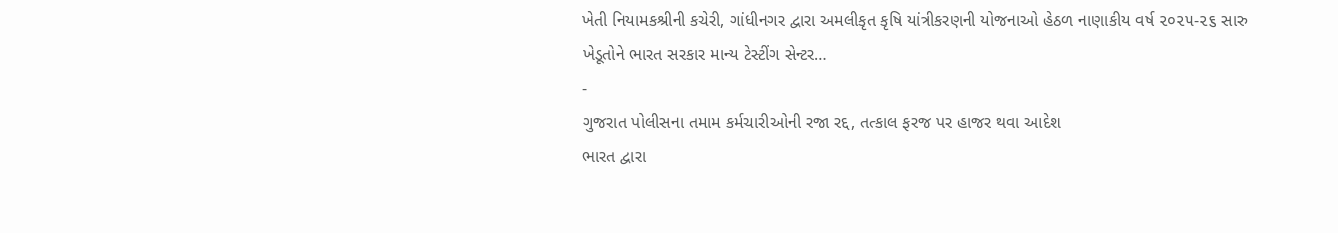ખેતી નિયામકશ્રીની કચેરી, ગાંધીનગર દ્વારા અમલીકૃત કૃષિ યાંત્રીકરણની યોજનાઓ હેઠળ નાણાકીય વર્ષ ૨૦૨૫-૨૬ સારુ ખેડૂતોને ભારત સરકાર માન્ય ટેસ્ટીંગ સેન્ટર…
-
ગુજરાત પોલીસના તમામ કર્મચારીઓની રજા રદ્દ, તત્કાલ ફરજ પર હાજર થવા આદેશ
ભારત દ્વારા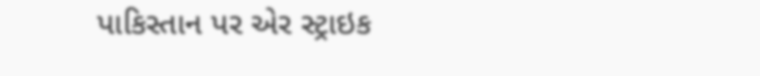પાકિસ્તાન પર એર સ્ટ્રાઇક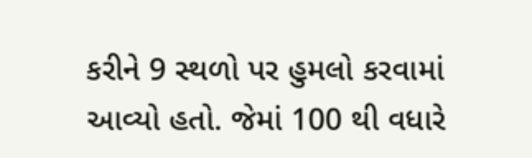કરીને 9 સ્થળો પર હુમલો કરવામાં આવ્યો હતો. જેમાં 100 થી વધારે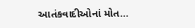આતંકવાદીઓનાં મોત…